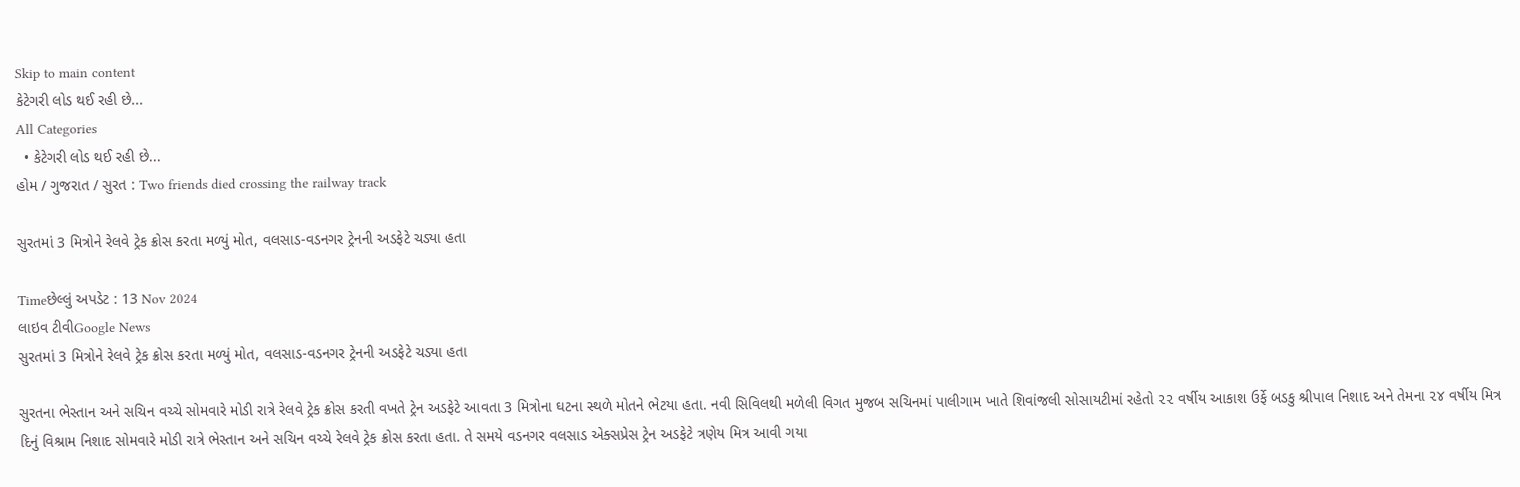Skip to main content
કેટેગરી લોડ થઈ રહી છે...
All Categories
  • કેટેગરી લોડ થઈ રહી છે...
હોમ / ગુજરાત / સુરત : Two friends died crossing the railway track

સુરતમાં 3 મિત્રોને રેલવે ટ્રેક ક્રોસ કરતા મળ્યું મોત, વલસાડ-વડનગર ટ્રેનની અડફેટે ચડ્યા હતા

Timeછેલ્લું અપડેટ : 13 Nov 2024
લાઇવ ટીવીGoogle News
સુરતમાં 3 મિત્રોને રેલવે ટ્રેક ક્રોસ કરતા મળ્યું મોત, વલસાડ-વડનગર ટ્રેનની અડફેટે ચડ્યા હતા

સુરતના ભેસ્તાન અને સચિન વચ્ચે સોમવારે મોડી રાત્રે રેલવે ટ્રેક ક્રોસ કરતી વખતે ટ્રેન અડફેટે આવતા 3 મિત્રોના ઘટના સ્થળે મોતને ભેટયા હતા. નવી સિવિલથી મળેલી વિગત મુજબ સચિનમાં પાલીગામ ખાતે શિવાંજલી સોસાયટીમાં રહેતો ૨૨ વર્ષીય આકાશ ઉર્ફે બડકુ શ્રીપાલ નિશાદ અને તેમના ૨૪ વર્ષીય મિત્ર દિનું વિશ્રામ નિશાદ સોમવારે મોડી રાત્રે ભેસ્તાન અને સચિન વચ્ચે રેલવે ટ્રેક ક્રોસ કરતા હતા. તે સમયે વડનગર વલસાડ એક્સપ્રેસ ટ્રેન અડફેટે ત્રણેય મિત્ર આવી ગયા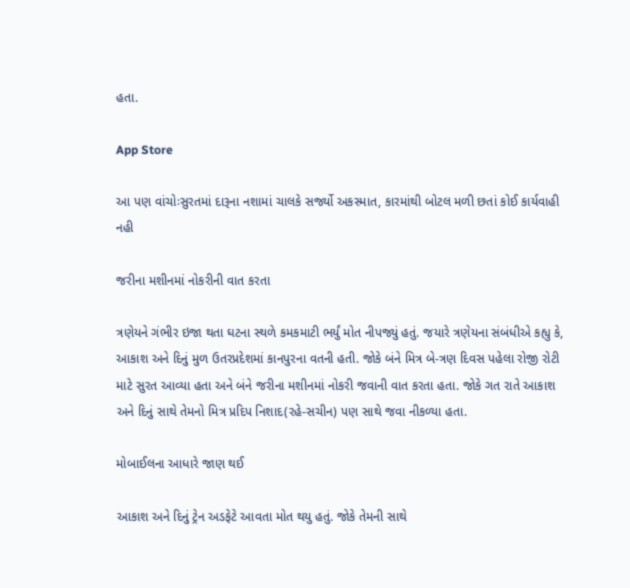હતા.

App Store

આ પણ વાંચોઃસુરતમાં દારૂના નશામાં ચાલકે સર્જ્યો અકસ્માત, કારમાંથી બોટલ મળી છતાં કોઈ કાર્યવાહી નહી

જરીના મશીનમાં નોકરીની વાત કરતા

ત્રણેયને ગંભીર ઇજા થતા ઘટના સ્થળે કમકમાટી ભર્યું મોત નીપજ્યું હતું. જયારે ત્રણેયના સંબંધીએ કહ્યુ કે, આકાશ અને દિનું મુળ ઉતરપ્રદેશમાં કાનપુરના વતની હતી. જોકે બંને મિત્ર બે-ત્રણ દિવસ પહેલા રોજી રોટી માટે સુરત આવ્યા હતા અને બંને જરીના મશીનમાં નોકરી જવાની વાત કરતા હતા. જોકે ગત રાતે આકાશ અને દિનું સાથે તેમનો મિત્ર પ્રદિપ નિશાદ(રહે-સચીન) પણ સાથે જવા નીકળ્યા હતા.

મોબાઈલના આધારે જાણ થઈ

આકાશ અને દિનું ટ્રેન અડફેટે આવતા મોત થયુ હતું. જોકે તેમની સાથે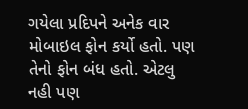ગયેલા પ્રદિપને અનેક વાર મોબાઇલ ફોન કર્યો હતો. પણ તેનો ફોન બંધ હતો. એટલુ નહી પણ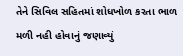તેને સિવિલ સહિતમાં શોધખોળ કરતા ભાળ મળી નહી હોવાનું જણાવ્યું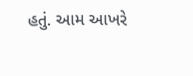હતું. આમ આખરે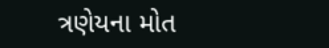ત્રણેયના મોત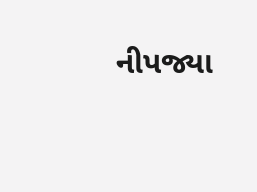નીપજ્યા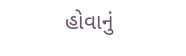હોવાનું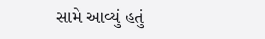સામે આવ્યું હતું